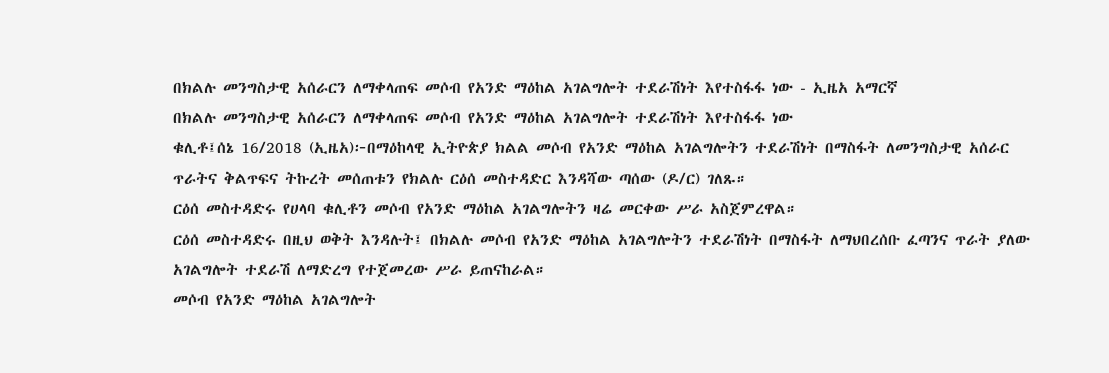በክልሉ መንግስታዊ አሰራርን ለማቀላጠፍ መሶብ የአንድ ማዕከል አገልግሎት ተደራሽነት እየተስፋፋ ነው - ኢዜአ አማርኛ
በክልሉ መንግስታዊ አሰራርን ለማቀላጠፍ መሶብ የአንድ ማዕከል አገልግሎት ተደራሽነት እየተስፋፋ ነው
ቁሊቶ፤ሰኔ 16/2018 (ኢዜአ)፦በማዕከላዊ ኢትዮጵያ ክልል መሶብ የአንድ ማዕከል አገልግሎትን ተደራሽነት በማስፋት ለመንግስታዊ አሰራር ጥራትና ቅልጥፍና ትኩረት መሰጠቱን የክልሉ ርዕሰ መስተዳድር እንዳሻው ጣሰው (ዶ/ር) ገለጹ።
ርዕሰ መስተዳድሩ የሀላባ ቁሊቶን መሶብ የአንድ ማዕከል አገልግሎትን ዛሬ መርቀው ሥራ አስጀምረዋል።
ርዕሰ መስተዳድሩ በዚህ ወቅት እንዳሉት፤ በክልሉ መሶብ የአንድ ማዕከል አገልግሎትን ተደራሽነት በማስፋት ለማህበረሰቡ ፈጣንና ጥራት ያለው አገልግሎት ተደራሽ ለማድረግ የተጀመረው ሥራ ይጠናከራል።
መሶብ የአንድ ማዕከል አገልግሎት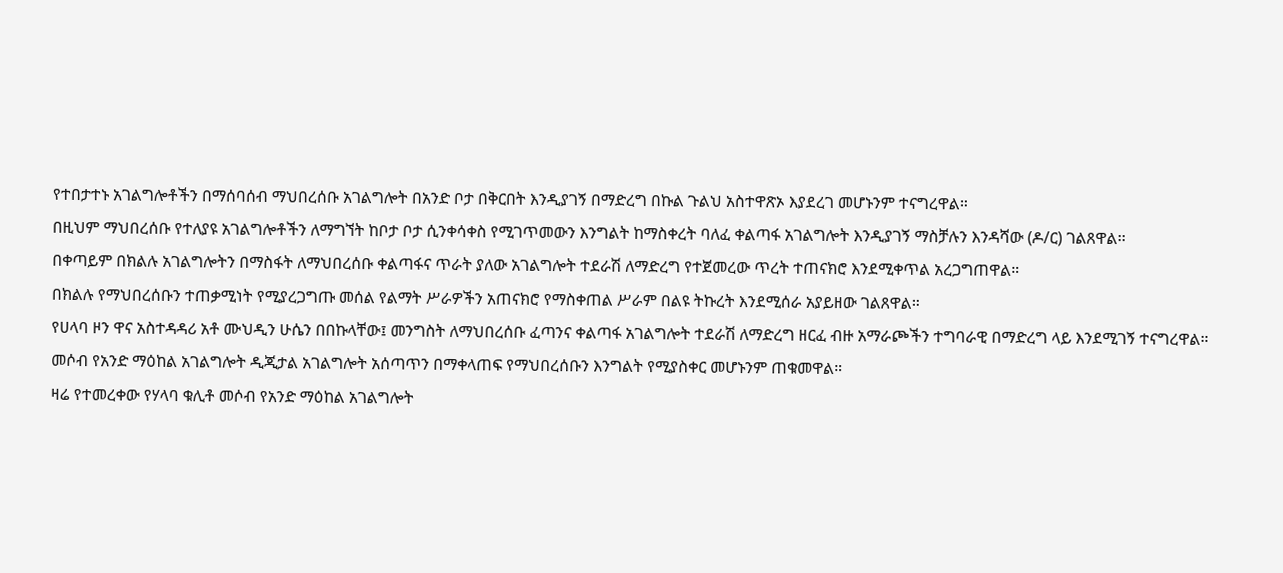የተበታተኑ አገልግሎቶችን በማሰባሰብ ማህበረሰቡ አገልግሎት በአንድ ቦታ በቅርበት እንዲያገኝ በማድረግ በኩል ጉልህ አስተዋጽኦ እያደረገ መሆኑንም ተናግረዋል።
በዚህም ማህበረሰቡ የተለያዩ አገልግሎቶችን ለማግኘት ከቦታ ቦታ ሲንቀሳቀስ የሚገጥመውን እንግልት ከማስቀረት ባለፈ ቀልጣፋ አገልግሎት እንዲያገኝ ማስቻሉን እንዳሻው (ዶ/ር) ገልጸዋል፡፡
በቀጣይም በክልሉ አገልግሎትን በማስፋት ለማህበረሰቡ ቀልጣፋና ጥራት ያለው አገልግሎት ተደራሽ ለማድረግ የተጀመረው ጥረት ተጠናክሮ እንደሚቀጥል አረጋግጠዋል።
በክልሉ የማህበረሰቡን ተጠቃሚነት የሚያረጋግጡ መሰል የልማት ሥራዎችን አጠናክሮ የማስቀጠል ሥራም በልዩ ትኩረት እንደሚሰራ አያይዘው ገልጸዋል።
የሀላባ ዞን ዋና አስተዳዳሪ አቶ ሙህዲን ሁሴን በበኩላቸው፤ መንግስት ለማህበረሰቡ ፈጣንና ቀልጣፋ አገልግሎት ተደራሽ ለማድረግ ዘርፈ ብዙ አማራጮችን ተግባራዊ በማድረግ ላይ እንደሚገኝ ተናግረዋል።
መሶብ የአንድ ማዕከል አገልግሎት ዲጂታል አገልግሎት አሰጣጥን በማቀላጠፍ የማህበረሰቡን እንግልት የሚያስቀር መሆኑንም ጠቁመዋል።
ዛሬ የተመረቀው የሃላባ ቁሊቶ መሶብ የአንድ ማዕከል አገልግሎት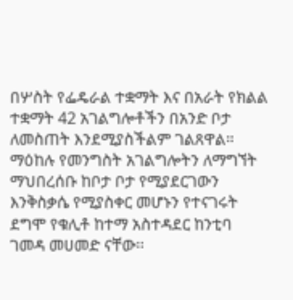በሦስት የፌዴራል ተቋማት እና በአራት የክልል ተቋማት 42 አገልግሎቶችን በአንድ ቦታ ለመስጠት እንደሚያስችልም ገልጸዋል።
ማዕከሉ የመንግስት አገልግሎትን ለማግኘት ማህበረሰቡ ከቦታ ቦታ የሚያደርገውን እንቅስቃሴ የሚያስቀር መሆኑን የተናገሩት ደግሞ የቁሊቶ ከተማ አስተዳደር ከንቲባ ገመዳ መሀመድ ናቸው፡፡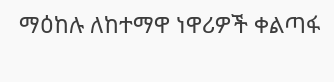ማዕከሉ ለከተማዋ ነዋሪዎች ቀልጣፋ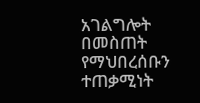አገልግሎት በመስጠት የማህበረሰቡን ተጠቃሚነት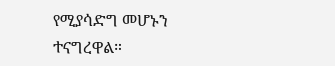የሚያሳድግ መሆኑን ተናግረዋል።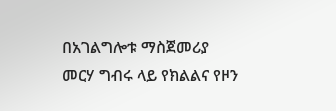በአገልግሎቱ ማስጀመሪያ መርሃ ግብሩ ላይ የክልልና የዞን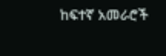ከፍተኛ አመራሮች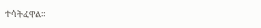ተሳትፈዋል።